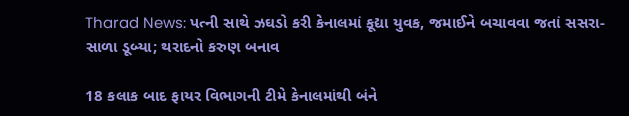Tharad News: પત્ની સાથે ઝઘડો કરી કેનાલમાં કૂદ્યા યુવક, જમાઈને બચાવવા જતાં સસરા-સાળા ડૂબ્યા; થરાદનો કરુણ બનાવ

18 કલાક બાદ ફાયર વિભાગની ટીમે કેનાલમાંથી બંને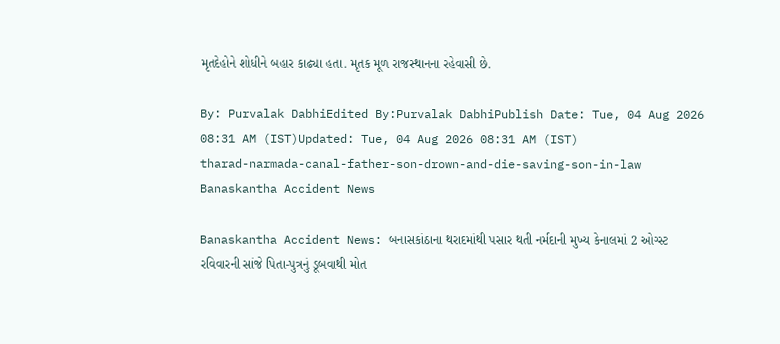મૃતદેહોને શોધીને બહાર કાઢ્યા હતા. મૃતક મૂળ રાજસ્થાનના રહેવાસી છે.

By: Purvalak DabhiEdited By:Purvalak DabhiPublish Date: Tue, 04 Aug 2026 08:31 AM (IST)Updated: Tue, 04 Aug 2026 08:31 AM (IST)
tharad-narmada-canal-father-son-drown-and-die-saving-son-in-law
Banaskantha Accident News

Banaskantha Accident News: બનાસકાંઠાના થરાદમાંથી પસાર થતી નર્મદાની મુખ્ય કેનાલમાં 2 ઓગ્સ્ટ રવિવારની સાંજે પિતા-પુત્રનું ડૂબવાથી મોત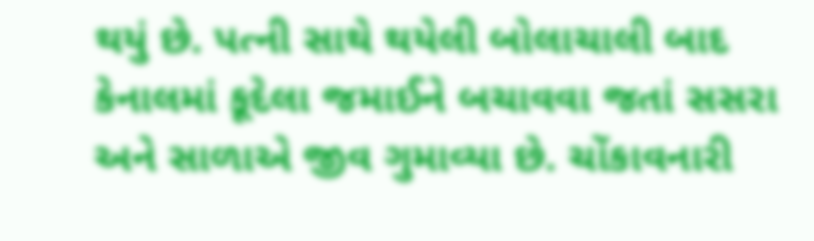થયું છે. પત્ની સાથે થયેલી બોલાચાલી બાદ કેનાલમાં કૂદેલા જમાઈને બચાવવા જતાં સસરા અને સાળાએ જીવ ગુમાવ્યા છે. ચોંકાવનારી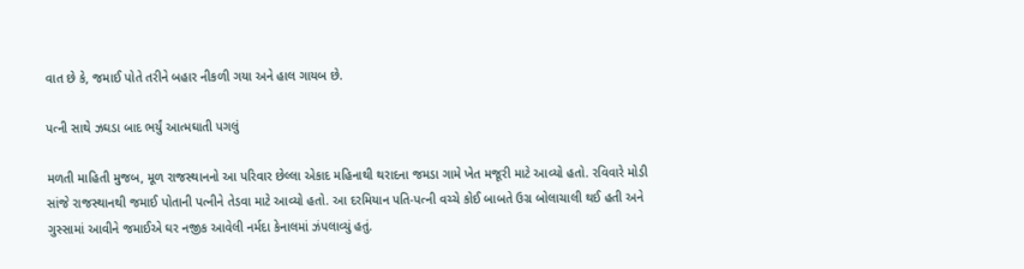વાત છે કે, જમાઈ પોતે તરીને બહાર નીકળી ગયા અને હાલ ગાયબ છે.

પત્ની સાથે ઝઘડા બાદ ભર્યું આત્મઘાતી પગલું

મળતી માહિતી મુજબ, મૂળ રાજસ્થાનનો આ પરિવાર છેલ્લા એકાદ મહિનાથી થરાદના જમડા ગામે ખેત મજૂરી માટે આવ્યો હતો. રવિવારે મોડી સાંજે રાજસ્થાનથી જમાઈ પોતાની પત્નીને તેડવા માટે આવ્યો હતો. આ દરમિયાન પતિ-પત્ની વચ્ચે કોઈ બાબતે ઉગ્ર બોલાચાલી થઈ હતી અને ગુસ્સામાં આવીને જમાઈએ ઘર નજીક આવેલી નર્મદા કેનાલમાં ઝંપલાવ્યું હતું.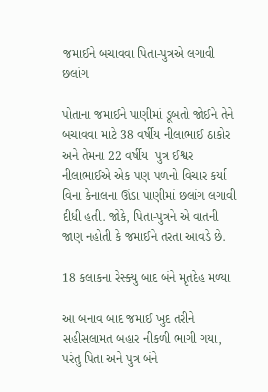જમાઈને બચાવવા પિતા-પુત્રએ લગાવી છલાંગ

પોતાના જમાઈને પાણીમાં ડૂબતો જોઈને તેને બચાવવા માટે 38 વર્ષીય નીલાભાઈ ઠાકોર અને તેમના 22 વર્ષીય  પુત્ર ઈશ્વર નીલાભાઈએ એક પણ પળનો વિચાર કર્યા વિના કેનાલના ઊંડા પાણીમાં છલાંગ લગાવી દીધી હતી. જોકે, પિતા-પુત્રને એ વાતની જાણ નહોતી કે જમાઈને તરતા આવડે છે.

18 કલાકના રેસ્ક્યુ બાદ બંને મૃતદેહ મળ્યા

આ બનાવ બાદ જમાઈ ખુદ તરીને સહીસલામત બહાર નીકળી ભાગી ગયા, પરંતુ પિતા અને પુત્ર બંને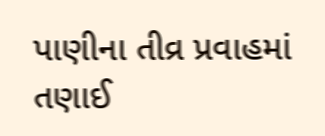પાણીના તીવ્ર પ્રવાહમાં તણાઈ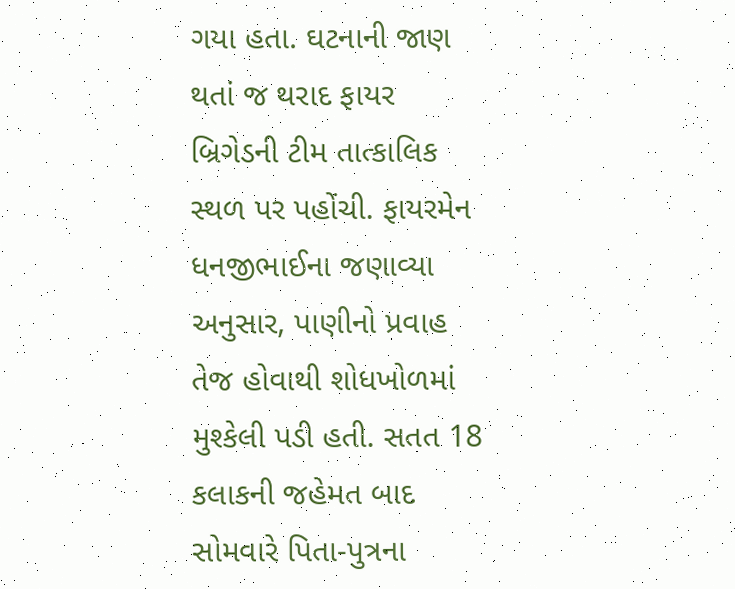ગયા હતા. ઘટનાની જાણ થતાં જ થરાદ ફાયર બ્રિગેડની ટીમ તાત્કાલિક સ્થળ પર પહોંચી. ફાયરમેન ધનજીભાઈના જણાવ્યા અનુસાર, પાણીનો પ્રવાહ તેજ હોવાથી શોધખોળમાં મુશ્કેલી પડી હતી. સતત 18 કલાકની જહેમત બાદ સોમવારે પિતા-પુત્રના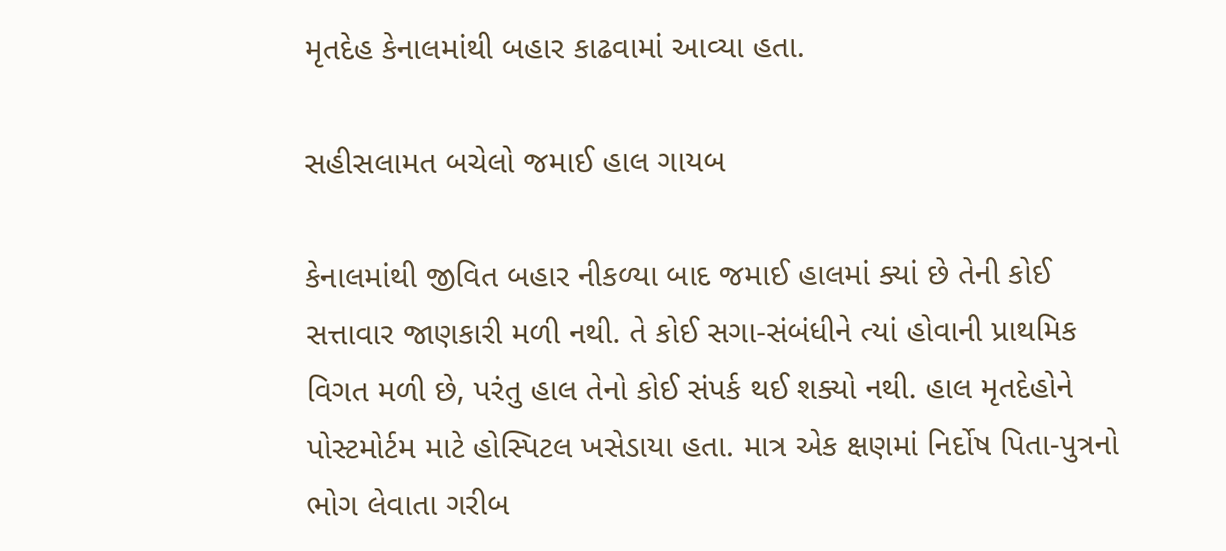મૃતદેહ કેનાલમાંથી બહાર કાઢવામાં આવ્યા હતા.

સહીસલામત બચેલો જમાઈ હાલ ગાયબ

કેનાલમાંથી જીવિત બહાર નીકળ્યા બાદ જમાઈ હાલમાં ક્યાં છે તેની કોઈ સત્તાવાર જાણકારી મળી નથી. તે કોઈ સગા-સંબંધીને ત્યાં હોવાની પ્રાથમિક વિગત મળી છે, પરંતુ હાલ તેનો કોઈ સંપર્ક થઈ શક્યો નથી. હાલ મૃતદેહોને પોસ્ટમોર્ટમ માટે હોસ્પિટલ ખસેડાયા હતા. માત્ર એક ક્ષણમાં નિર્દોષ પિતા-પુત્રનો ભોગ લેવાતા ગરીબ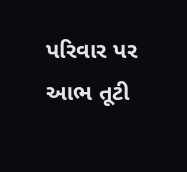પરિવાર પર આભ તૂટી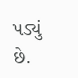પડ્યું છે.